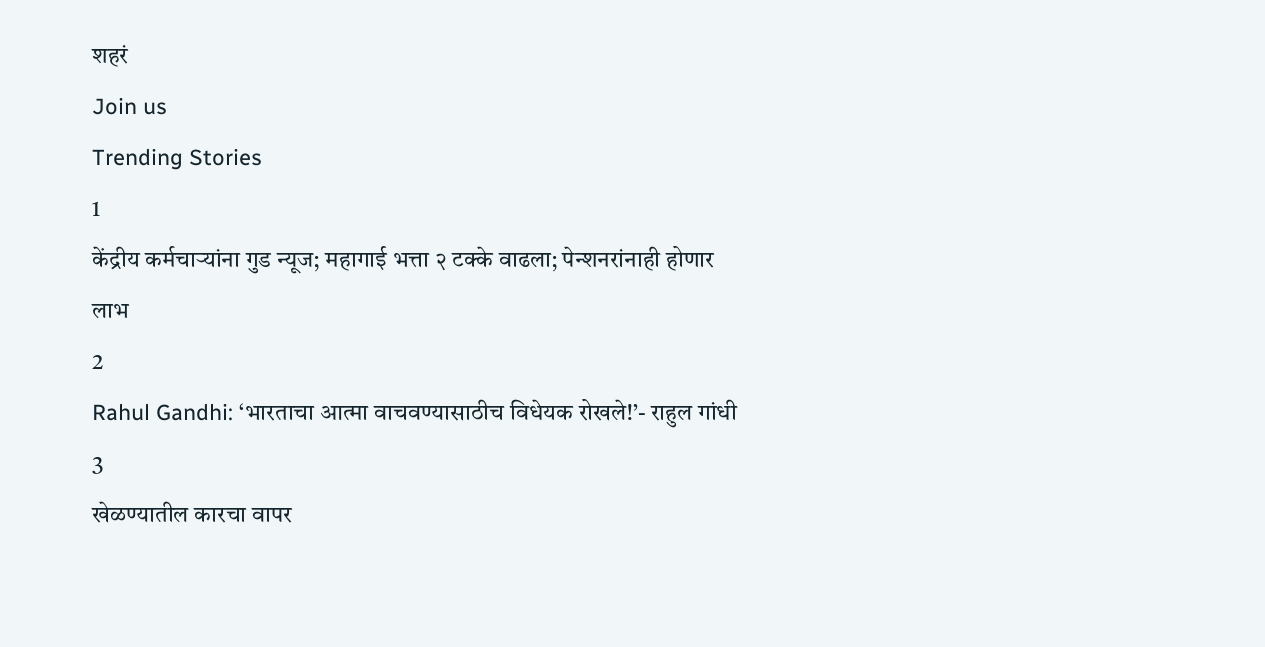शहरं
Join us
Trending Stories
1
केंद्रीय कर्मचाऱ्यांना गुड न्यूज; महागाई भत्ता २ टक्के वाढला; पेन्शनरांनाही होणार लाभ
2
Rahul Gandhi: ‘भारताचा आत्मा वाचवण्यासाठीच विधेयक रोखले!’- राहुल गांधी
3
खेळण्यातील कारचा वापर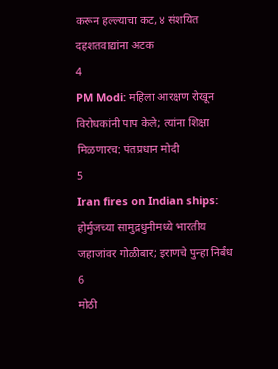करून हल्ल्याचा कट, ४ संशयित दहशतवाद्यांना अटक
4
PM Modi: महिला आरक्षण रोखून विरोधकांनी पाप केले; त्यांना शिक्षा मिळणारच: पंतप्रधान मोदी
5
Iran fires on Indian ships: होर्मुजच्या सामुद्रधुनीमध्ये भारतीय जहाजांवर गोळीबार; इराणचे पुन्हा निर्बंध
6
मोठी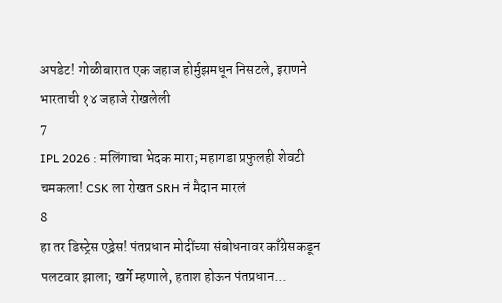अपडेट! गोळीबारात एक जहाज होर्मुझमधून निसटले, इराणने भारताची १४ जहाजे रोखलेली
7
IPL 2026 : मलिंगाचा भेदक मारा; महागडा प्रफुलही शेवटी चमकला! CSK ला रोखत SRH नं मैदान मारलं
8
हा तर डिस्ट्रेस एड्रेस! पंतप्रधान मोदींच्या संबोधनावर काँग्रेसकडून पलटवार झाला; खर्गे म्हणाले, हताश होऊन पंतप्रधान...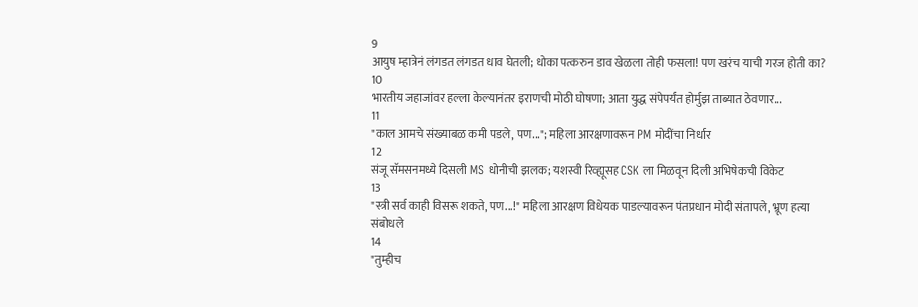9
आयुष म्हात्रेनं लंगडत लंगडत धाव घेतली; धोका पत्करुन डाव खेळला तोही फसला! पण खरंच याची गरज होती का?
10
भारतीय जहाजांवर हल्ला केल्यानंतर इराणची मोठी घोषणा; आता युद्ध संपेपर्यंत होर्मुझ ताब्यात ठेवणार...
11
"काल आमचे संख्याबळ कमी पडले, पण..."; महिला आरक्षणावरून PM मोदींचा निर्धार
12
संजू सॅमसनमध्ये दिसली MS धोनीची झलक; यशस्वी रिव्ह्यूसह CSK ला मिळवून दिली अभिषेकची विकेट
13
"स्त्री सर्व काही विसरू शकते, पण...!" महिला आरक्षण विधेयक पाडल्यावरून पंतप्रधान मोदी संतापले, भ्रूण हत्या संबोधले
14
"तुम्हीच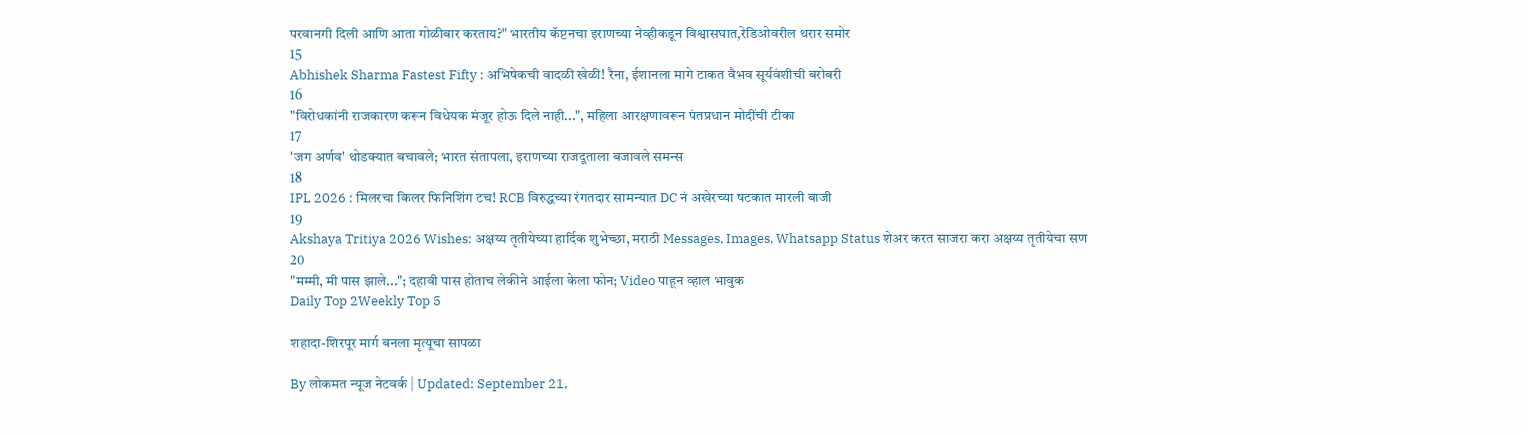परवानगी दिली आणि आता गोळीबार करताय?" भारतीय कॅप्टनचा इराणच्या नेव्हीकडून विश्वासघात,रेडिओवरील थरार समोर
15
Abhishek Sharma Fastest Fifty : अभिषेकची वादळी खेळी! रैना, ईशानला मागे टाकत वैभव सूर्यवंशीची बरोबरी
16
"विरोधकांनी राजकारण करून विधेयक मंजूर होऊ दिले नाही...", महिला आरक्षणावरून पंतप्रधान मोदींची टीका
17
'जग अर्णव' थोडक्यात बचावले; भारत संतापला, इराणच्या राजदूताला बजावले समन्स
18
IPL 2026 : मिलरचा किलर फिनिशिंग टच! RCB विरुद्धच्या रंगतदार सामन्यात DC नं अखेरच्या षटकात मारली बाजी
19
Akshaya Tritiya 2026 Wishes: अक्षय्य तृतीयेच्या हार्दिक शुभेच्छा, मराठी Messages, Images, Whatsapp Status शेअर करत साजरा करा अक्षय्य तृतीयेचा सण
20
"मम्मी, मी पास झाले..."; दहावी पास होताच लेकीने आईला केला फोन; Video पाहून व्हाल भावुक
Daily Top 2Weekly Top 5

शहादा-शिरपूर मार्ग बनला मृत्यूचा सापळा

By लोकमत न्यूज नेटवर्क | Updated: September 21,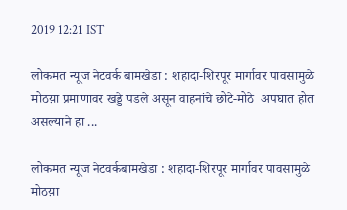2019 12:21 IST

लोकमत न्यूज नेटवर्क बामखेडा : शहादा-शिरपूर मार्गावर पावसामुळे मोठय़ा प्रमाणावर खड्डे पडले असून वाहनांचे छोटे-मोठे  अपघात होत असल्याने हा ...

लोकमत न्यूज नेटवर्कबामखेडा : शहादा-शिरपूर मार्गावर पावसामुळे मोठय़ा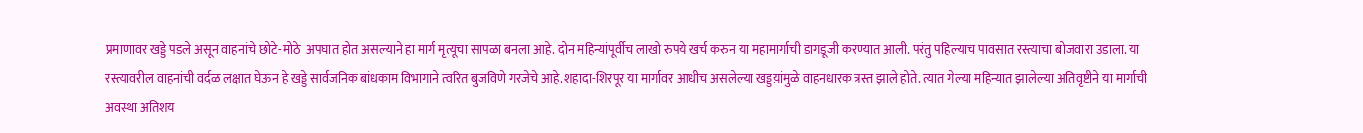प्रमाणावर खड्डे पडले असून वाहनांचे छोटे-मोठे  अपघात होत असल्याने हा मार्ग मृत्यूचा सापळा बनला आहे. दोन महिन्यांपूर्वीच लाखो रुपये खर्च करुन या महामार्गाची डागडूजी करण्यात आली. परंतु पहिल्याच पावसात रस्त्याचा बोजवारा उडाला. या रस्त्यावरील वाहनांची वर्दळ लक्षात घेऊन हे खड्डे सार्वजनिक बांधकाम विभागाने त्वरित बुजविणे गरजेचे आहे.शहादा-शिरपूर या मार्गावर आधीच असलेल्या खड्डय़ांमुळे वाहनधारक त्रस्त झाले होते. त्यात गेल्या महिन्यात झालेल्या अतिवृष्टीने या मार्गाची अवस्था अतिशय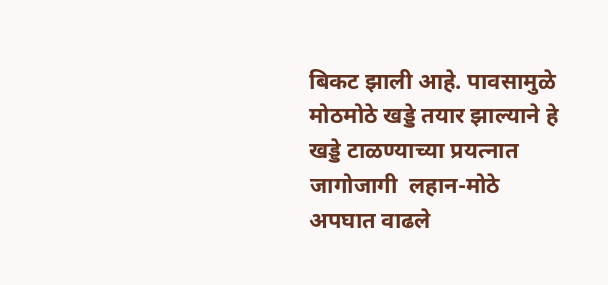बिकट झाली आहे. पावसामुळे मोठमोठे खड्डे तयार झाल्याने हे खड्डे टाळण्याच्या प्रयत्नात जागोजागी  लहान-मोठे अपघात वाढले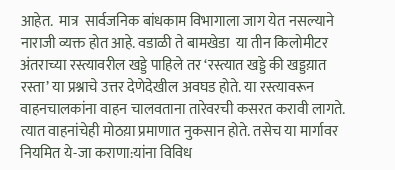आहेत.  मात्र  सार्वजनिक बांधकाम विभागाला जाग येत नसल्याने नाराजी व्यक्त होत आहे. वडाळी ते बामखेडा  या तीन किलोमीटर अंतराच्या रस्त्यावरील खड्डे पाहिले तर ‘रस्त्यात खड्डे की खड्डय़ात रस्ता’ या प्रश्नाचे उत्तर देणेदेखील अवघड होते. या रस्त्यावरून वाहनचालकांना वाहन चालवताना तारेवरची कसरत करावी लागते.  त्यात वाहनांचेही मोठय़ा प्रमाणात नुकसान होते. तसेच या मार्गावर नियमित ये-जा कराणा:यांना विविध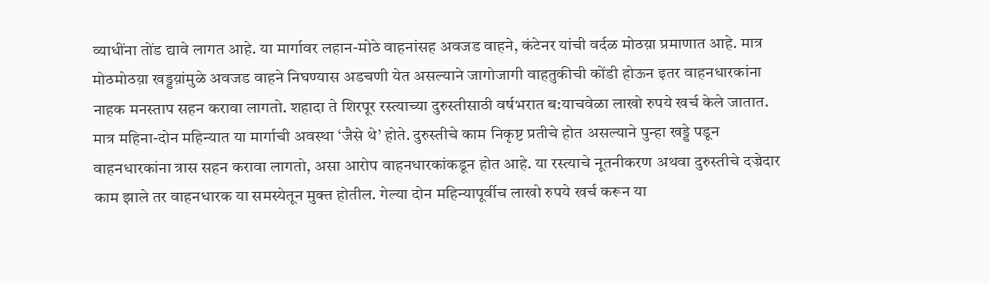व्याधींना तोंड द्यावे लागत आहे. या मार्गावर लहान-मोठे वाहनांसह अवजड वाहने, कंटेनर यांची वर्दळ मोठय़ा प्रमाणात आहे. मात्र मोठमोठय़ा खड्डय़ांमुळे अवजड वाहने निघण्यास अडचणी येत असल्याने जागोजागी वाहतुकीची कोंडी होऊन इतर वाहनधारकांना नाहक मनस्ताप सहन करावा लागतो. शहादा ते शिरपूर रस्त्याच्या दुरुस्तीसाठी वर्षभरात ब:याचवेळा लाखो रुपये खर्च केले जातात. मात्र महिना-दोन महिन्यात या मार्गाची अवस्था ‘जैसे थे’ होते. दुरुस्तीचे काम निकृष्ट प्रतीचे होत असल्याने पुन्हा खड्डे पडून वाहनधारकांना त्रास सहन करावा लागतो, असा आरोप वाहनधारकांकडून होत आहे. या रस्त्याचे नूतनीकरण अथवा दुरुस्तीचे दज्रेदार काम झाले तर वाहनधारक या समस्येतून मुक्त होतील. गेल्या दोन महिन्यापूर्वीच लाखो रुपये खर्च करून या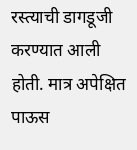रस्त्याची डागडूजी करण्यात आली होती. मात्र अपेक्षित पाऊस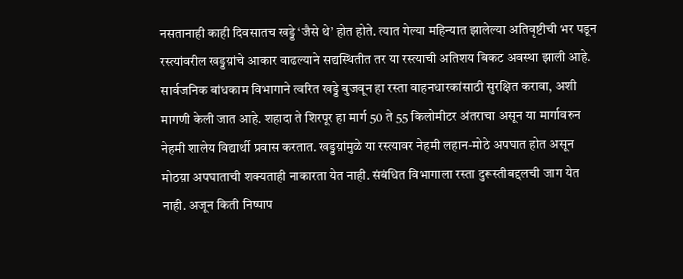नसतानाही काही दिवसातच खड्डे ‘जैसे थे’ होत होते. त्यात गेल्या महिन्यात झालेल्या अतिवृष्टीची भर पडून रस्त्यांवरील खड्डय़ांचे आकार वाढल्याने सद्यस्थितीत तर या रस्त्याची अतिशय बिकट अवस्था झाली आहे. सार्वजनिक बांधकाम विभागाने त्वरित खड्डे बुजवून हा रस्ता वाहनधारकांसाठी सुरक्षित करावा, अशी मागणी केली जात आहे. शहादा ते शिरपूर हा मार्ग 50 ते 55 किलोमीटर अंतराचा असून या मार्गावरुन नेहमी शालेय विद्यार्थी प्रवास करतात. खड्डय़ांमुळे या रस्त्यावर नेहमी लहान-मोठे अपघात होत असून मोठय़ा अपघाताची शक्यताही नाकारता येत नाही. संबंधित विभागाला रस्ता दुरूस्तीबद्दलची जाग येत नाही. अजून किती निष्पाप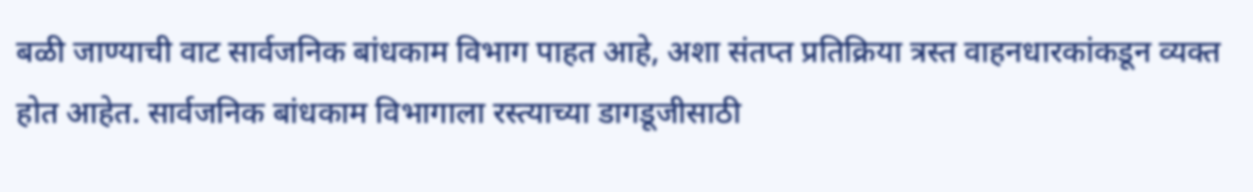बळी जाण्याची वाट सार्वजनिक बांधकाम विभाग पाहत आहे, अशा संतप्त प्रतिक्रिया त्रस्त वाहनधारकांकडून व्यक्त होत आहेत. सार्वजनिक बांधकाम विभागाला रस्त्याच्या डागडूजीसाठी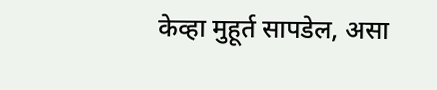केव्हा मुहूर्त सापडेल, असा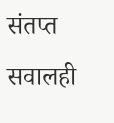संतप्त सवालही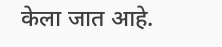केला जात आहे.